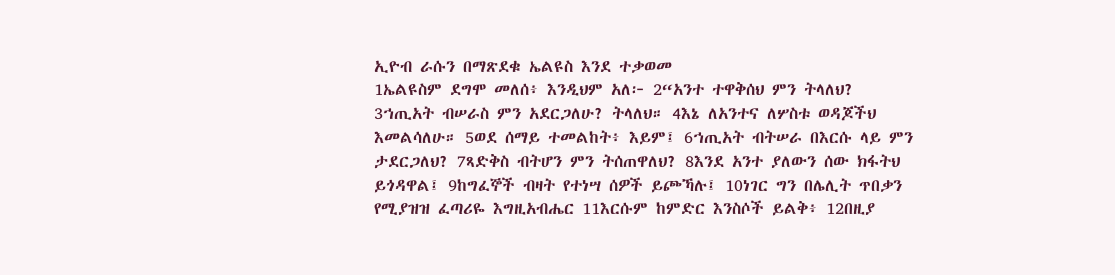ኢዮብ ራሱን በማጽደቁ ኤልዩስ እንደ ተቃወመ
1ኤልዩስም ደግሞ መለሰ፥ እንዲህም አለ፦ 2“አንተ ተዋቅሰህ ምን ትላለህ? 3ኀጢአት ብሠራስ ምን አደርጋለሁ? ትላለህ። 4እኔ ለአንተና ለሦስቱ ወዳጆችህ እመልሳለሁ። 5ወደ ሰማይ ተመልከት፥ እይም፤ 6ኀጢአት ብትሠራ በእርሱ ላይ ምን ታደርጋለህ? 7ጻድቅስ ብትሆን ምን ትሰጠዋለህ? 8እንደ አንተ ያለውን ሰው ክፋትህ ይጎዳዋል፤ 9ከግፈኞች ብዛት የተነሣ ሰዎች ይጮኻሉ፤ 10ነገር ግን በሌሊት ጥበቃን የሚያዝዝ ፈጣሪዬ እግዚአብሔር 11እርሱም ከምድር እንስሶች ይልቅ፥ 12በዚያ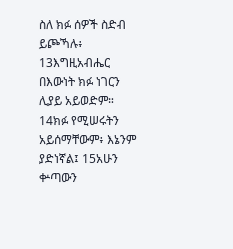ስለ ክፉ ሰዎች ስድብ ይጮኻሉ፥ 13እግዚአብሔር በእውነት ክፉ ነገርን ሊያይ አይወድም። 14ክፉ የሚሠሩትን አይሰማቸውም፥ እኔንም ያድነኛል፤ 15አሁን ቍጣውን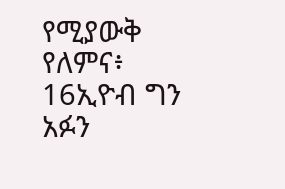የሚያውቅ የለምና፥ 16ኢዮብ ግን አፉን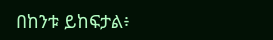በከንቱ ይከፍታል፥